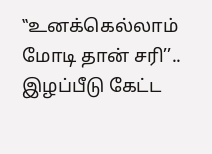‛‛உனக்கெல்லாம் மோடி தான் சரி’’.. இழப்பீடு கேட்ட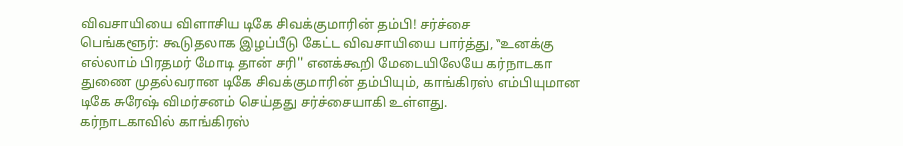விவசாயியை விளாசிய டிகே சிவக்குமாரின் தம்பி! சர்ச்சை
பெங்களூர்: கூடுதலாக இழப்பீடு கேட்ட விவசாயியை பார்த்து, ‛‛உனக்கு எல்லாம் பிரதமர் மோடி தான் சரி'' எனக்கூறி மேடையிலேயே கர்நாடகா துணை முதல்வரான டிகே சிவக்குமாரின் தம்பியும், காங்கிரஸ் எம்பியுமான டிகே சுரேஷ் விமர்சனம் செய்தது சர்ச்சையாகி உள்ளது.
கர்நாடகாவில் காங்கிரஸ்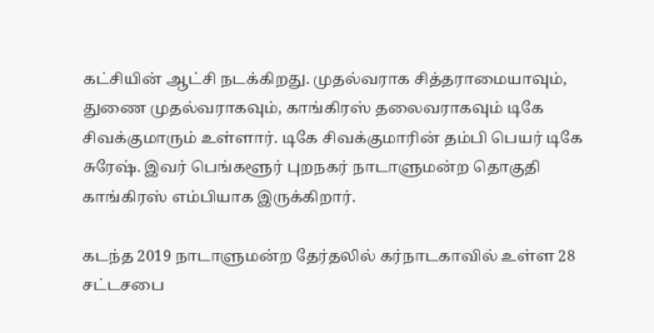கட்சியின் ஆட்சி நடக்கிறது. முதல்வராக சித்தராமையாவும், துணை முதல்வராகவும், காங்கிரஸ் தலைவராகவும் டிகே சிவக்குமாரும் உள்ளார். டிகே சிவக்குமாரின் தம்பி பெயர் டிகே சுரேஷ். இவர் பெங்களூர் புறநகர் நாடாளுமன்ற தொகுதி காங்கிரஸ் எம்பியாக இருக்கிறார்.

கடந்த 2019 நாடாளுமன்ற தேர்தலில் கர்நாடகாவில் உள்ள 28 சட்டசபை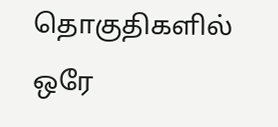தொகுதிகளில் ஒரே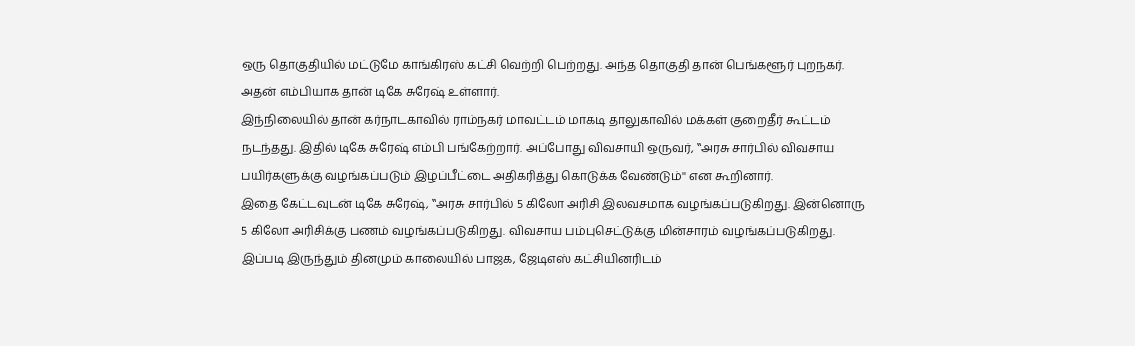ஒரு தொகுதியில் மட்டுமே காங்கிரஸ் கட்சி வெற்றி பெற்றது. அந்த தொகுதி தான் பெங்களூர் புறநகர். அதன் எம்பியாக தான் டிகே சுரேஷ் உள்ளார்.
இந்நிலையில் தான் கர்நாடகாவில் ராம்நகர் மாவட்டம் மாகடி தாலுகாவில் மக்கள் குறைதீர் கூட்டம் நடந்தது. இதில் டிகே சுரேஷ் எம்பி பங்கேற்றார். அப்போது விவசாயி ஒருவர், ‛‛அரசு சார்பில் விவசாய பயிர்களுக்கு வழங்கப்படும் இழப்பீட்டை அதிகரித்து கொடுக்க வேண்டும்'' என கூறினார்.
இதை கேட்டவுடன் டிகே சுரேஷ், ‛‛அரசு சார்பில் 5 கிலோ அரிசி இலவசமாக வழங்கப்படுகிறது. இன்னொரு 5 கிலோ அரிசிக்கு பணம் வழங்கப்படுகிறது. விவசாய பம்புசெட்டுக்கு மின்சாரம் வழங்கப்படுகிறது. இப்படி இருந்தும் தினமும் காலையில் பாஜக, ஜேடிஎஸ் கட்சியினரிடம்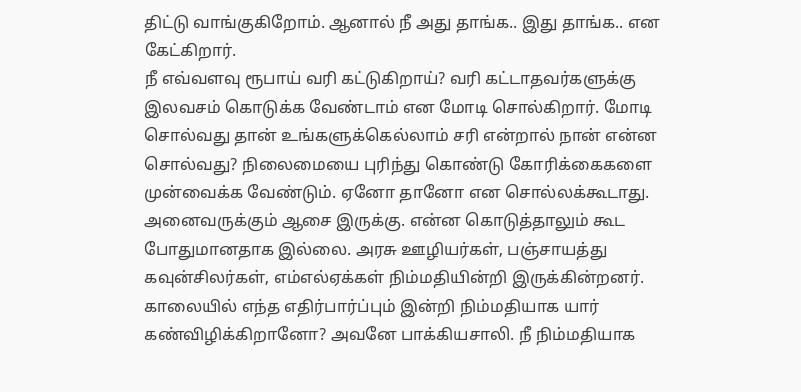திட்டு வாங்குகிறோம். ஆனால் நீ அது தாங்க.. இது தாங்க.. என கேட்கிறார்.
நீ எவ்வளவு ரூபாய் வரி கட்டுகிறாய்? வரி கட்டாதவர்களுக்கு இலவசம் கொடுக்க வேண்டாம் என மோடி சொல்கிறார். மோடி சொல்வது தான் உங்களுக்கெல்லாம் சரி என்றால் நான் என்ன சொல்வது? நிலைமையை புரிந்து கொண்டு கோரிக்கைகளை முன்வைக்க வேண்டும். ஏனோ தானோ என சொல்லக்கூடாது.
அனைவருக்கும் ஆசை இருக்கு. என்ன கொடுத்தாலும் கூட போதுமானதாக இல்லை. அரசு ஊழியர்கள், பஞ்சாயத்து கவுன்சிலர்கள், எம்எல்ஏக்கள் நிம்மதியின்றி இருக்கின்றனர். காலையில் எந்த எதிர்பார்ப்பும் இன்றி நிம்மதியாக யார் கண்விழிக்கிறானோ? அவனே பாக்கியசாலி. நீ நிம்மதியாக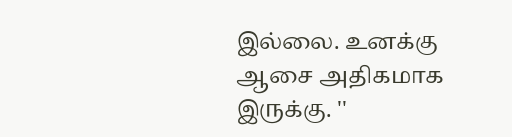இல்லை. உனக்கு ஆசை அதிகமாக இருக்கு. ''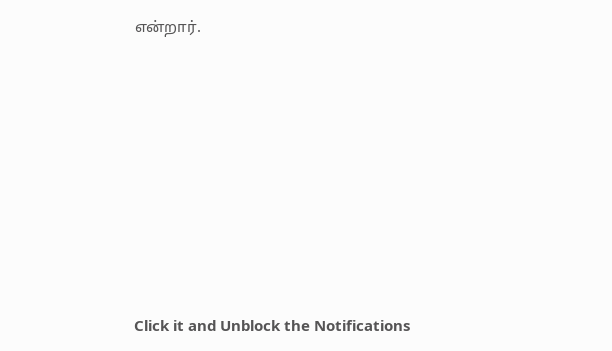என்றார்.












Click it and Unblock the Notifications